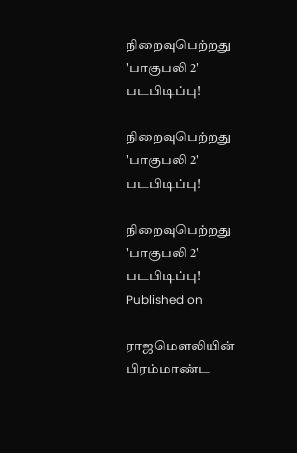நிறைவுபெற்றது 'பாகுபலி 2' படபிடிப்பு!

நிறைவுபெற்றது 'பாகுபலி 2' படபிடிப்பு!

நிறைவுபெற்றது 'பாகுபலி 2' படபிடிப்பு!
Published on

ராஜமெளலியின் பிரம்மாண்ட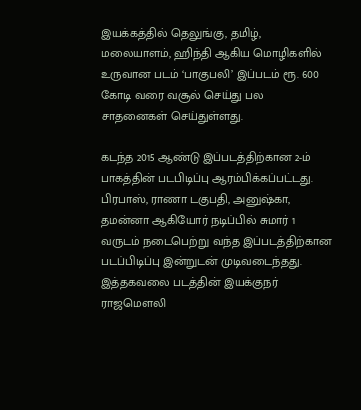இயக்கத்தில் தெலுங்கு, தமிழ், மலையாளம், ஹிந்தி ஆகிய மொழிகளில் உருவான படம் ‘பாகுபலி’ இப்படம் ரூ. 600 கோடி வரை வசூல் செய்து பல சாதனைகள் செய்துள்ளது.

கடந்த 2015 ஆண்டு இப்படத்திற்கான 2-ம் பாகத்தின் படபிடிப்பு ஆரம்பிக்கப்பட்டது. பிரபாஸ், ராணா டகுபதி, அனுஷ்கா, தமன்னா ஆகியோர் நடிப்பில் சுமார் 1 வருடம் நடைபெற்று வந்த இப்படத்திற்கான படப்பிடிப்பு இன்றுடன் முடிவடைந்தது. இத்தகவலை படத்தின் இயக்குநர் ராஜமெளலி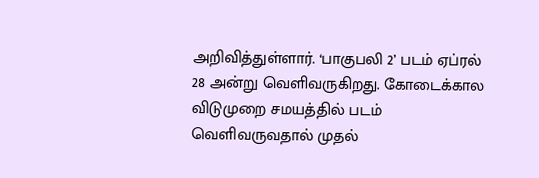அறிவித்துள்ளார். ‘பாகுபலி 2’ படம் ஏப்ரல் 28 அன்று வெளிவருகிறது. கோடைக்கால விடுமுறை சமயத்தில் படம் வெளிவருவதால் முதல்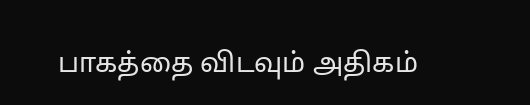பாகத்தை விடவும் அதிகம்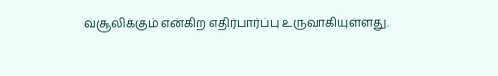வசூலிக்கும் என்கிற எதிர்பார்ப்பு உருவாகியுள்ளது.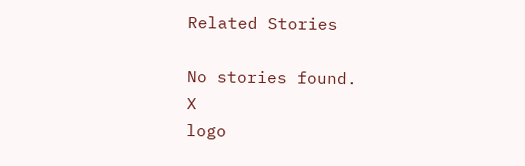Related Stories

No stories found.
X
logo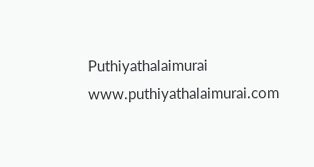Puthiyathalaimurai
www.puthiyathalaimurai.com